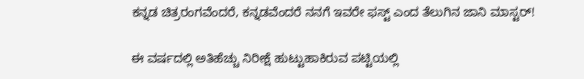ಕನ್ನಡ ಚಿತ್ರರಂಗವೆಂದರೆ, ಕನ್ನಡವೆಂದರೆ ನನಗೆ ಇವರೇ ಫಸ್ಟ್ ಎಂದ ತೆಲುಗಿನ ಜಾನಿ ಮಾಸ್ಟರ್!

ಈ ವರ್ಷದಲ್ಲಿ ಅತಿಹೆಚ್ಚು ನಿರೀಕ್ಷೆ ಹುಟ್ಟುಹಾಕಿರುವ ಪಟ್ಟಿಯಲ್ಲಿ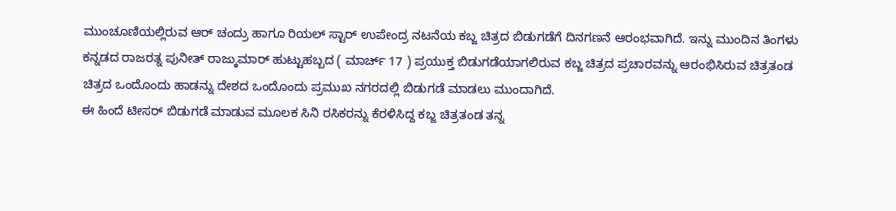ಮುಂಚೂಣಿಯಲ್ಲಿರುವ ಆರ್ ಚಂದ್ರು ಹಾಗೂ ರಿಯಲ್ ಸ್ಟಾರ್ ಉಪೇಂದ್ರ ನಟನೆಯ ಕಬ್ಜ ಚಿತ್ರದ ಬಿಡುಗಡೆಗೆ ದಿನಗಣನೆ ಆರಂಭವಾಗಿದೆ. ಇನ್ನು ಮುಂದಿನ ತಿಂಗಳು ಕನ್ನಡದ ರಾಜರತ್ನ ಪುನೀತ್ ರಾಜ್ಕುಮಾರ್ ಹುಟ್ಟುಹಬ್ಬದ ( ಮಾರ್ಚ್ 17 ) ಪ್ರಯುಕ್ತ ಬಿಡುಗಡೆಯಾಗಲಿರುವ ಕಬ್ಜ ಚಿತ್ರದ ಪ್ರಚಾರವನ್ನು ಆರಂಭಿಸಿರುವ ಚಿತ್ರತಂಡ ಚಿತ್ರದ ಒಂದೊಂದು ಹಾಡನ್ನು ದೇಶದ ಒಂದೊಂದು ಪ್ರಮುಖ ನಗರದಲ್ಲಿ ಬಿಡುಗಡೆ ಮಾಡಲು ಮುಂದಾಗಿದೆ.
ಈ ಹಿಂದೆ ಟೀಸರ್ ಬಿಡುಗಡೆ ಮಾಡುವ ಮೂಲಕ ಸಿನಿ ರಸಿಕರನ್ನು ಕೆರಳಿಸಿದ್ದ ಕಬ್ಜ ಚಿತ್ರತಂಡ ತನ್ನ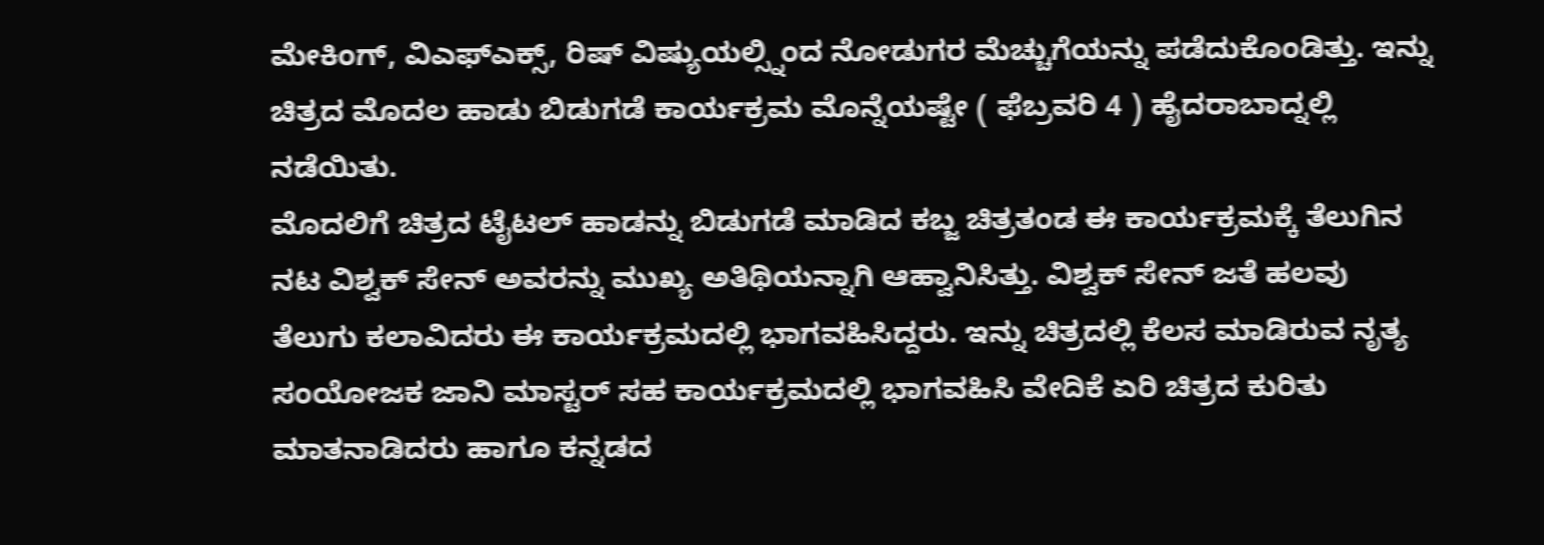ಮೇಕಿಂಗ್, ವಿಎಫ್ಎಕ್ಸ್, ರಿಷ್ ವಿಷ್ಯುಯಲ್ಸ್ನಿಂದ ನೋಡುಗರ ಮೆಚ್ಚುಗೆಯನ್ನು ಪಡೆದುಕೊಂಡಿತ್ತು. ಇನ್ನು ಚಿತ್ರದ ಮೊದಲ ಹಾಡು ಬಿಡುಗಡೆ ಕಾರ್ಯಕ್ರಮ ಮೊನ್ನೆಯಷ್ಟೇ ( ಫೆಬ್ರವರಿ 4 ) ಹೈದರಾಬಾದ್ನಲ್ಲಿ ನಡೆಯಿತು.
ಮೊದಲಿಗೆ ಚಿತ್ರದ ಟೈಟಲ್ ಹಾಡನ್ನು ಬಿಡುಗಡೆ ಮಾಡಿದ ಕಬ್ಜ ಚಿತ್ರತಂಡ ಈ ಕಾರ್ಯಕ್ರಮಕ್ಕೆ ತೆಲುಗಿನ ನಟ ವಿಶ್ವಕ್ ಸೇನ್ ಅವರನ್ನು ಮುಖ್ಯ ಅತಿಥಿಯನ್ನಾಗಿ ಆಹ್ವಾನಿಸಿತ್ತು. ವಿಶ್ವಕ್ ಸೇನ್ ಜತೆ ಹಲವು ತೆಲುಗು ಕಲಾವಿದರು ಈ ಕಾರ್ಯಕ್ರಮದಲ್ಲಿ ಭಾಗವಹಿಸಿದ್ದರು. ಇನ್ನು ಚಿತ್ರದಲ್ಲಿ ಕೆಲಸ ಮಾಡಿರುವ ನೃತ್ಯ ಸಂಯೋಜಕ ಜಾನಿ ಮಾಸ್ಟರ್ ಸಹ ಕಾರ್ಯಕ್ರಮದಲ್ಲಿ ಭಾಗವಹಿಸಿ ವೇದಿಕೆ ಏರಿ ಚಿತ್ರದ ಕುರಿತು ಮಾತನಾಡಿದರು ಹಾಗೂ ಕನ್ನಡದ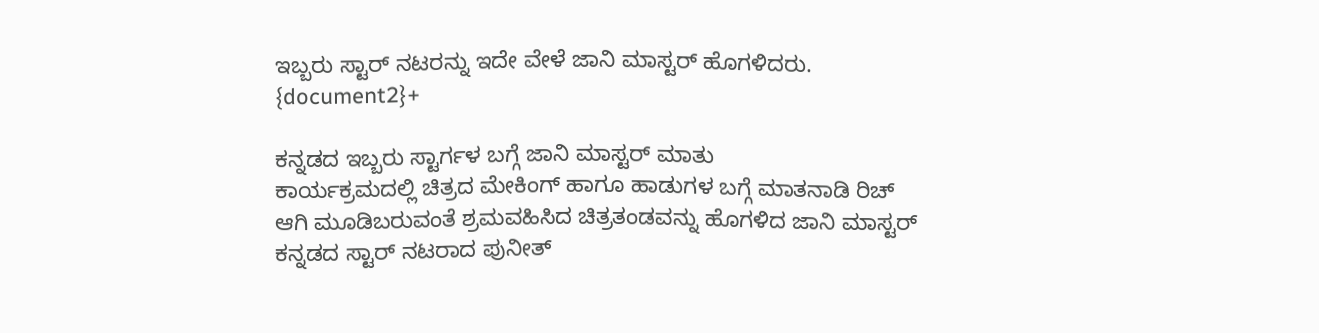ಇಬ್ಬರು ಸ್ಟಾರ್ ನಟರನ್ನು ಇದೇ ವೇಳೆ ಜಾನಿ ಮಾಸ್ಟರ್ ಹೊಗಳಿದರು.
{document2}+

ಕನ್ನಡದ ಇಬ್ಬರು ಸ್ಟಾರ್ಗಳ ಬಗ್ಗೆ ಜಾನಿ ಮಾಸ್ಟರ್ ಮಾತು
ಕಾರ್ಯಕ್ರಮದಲ್ಲಿ ಚಿತ್ರದ ಮೇಕಿಂಗ್ ಹಾಗೂ ಹಾಡುಗಳ ಬಗ್ಗೆ ಮಾತನಾಡಿ ರಿಚ್ ಆಗಿ ಮೂಡಿಬರುವಂತೆ ಶ್ರಮವಹಿಸಿದ ಚಿತ್ರತಂಡವನ್ನು ಹೊಗಳಿದ ಜಾನಿ ಮಾಸ್ಟರ್ ಕನ್ನಡದ ಸ್ಟಾರ್ ನಟರಾದ ಪುನೀತ್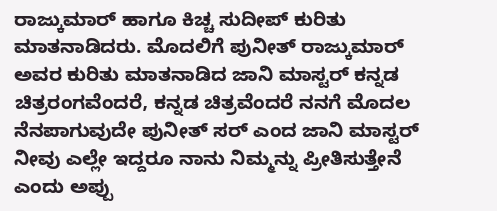ರಾಜ್ಕುಮಾರ್ ಹಾಗೂ ಕಿಚ್ಚ ಸುದೀಪ್ ಕುರಿತು ಮಾತನಾಡಿದರು. ಮೊದಲಿಗೆ ಪುನೀತ್ ರಾಜ್ಕುಮಾರ್ ಅವರ ಕುರಿತು ಮಾತನಾಡಿದ ಜಾನಿ ಮಾಸ್ಟರ್ ಕನ್ನಡ ಚಿತ್ರರಂಗವೆಂದರೆ, ಕನ್ನಡ ಚಿತ್ರವೆಂದರೆ ನನಗೆ ಮೊದಲ ನೆನಪಾಗುವುದೇ ಪುನೀತ್ ಸರ್ ಎಂದ ಜಾನಿ ಮಾಸ್ಟರ್ ನೀವು ಎಲ್ಲೇ ಇದ್ದರೂ ನಾನು ನಿಮ್ಮನ್ನು ಪ್ರೀತಿಸುತ್ತೇನೆ ಎಂದು ಅಪ್ಪು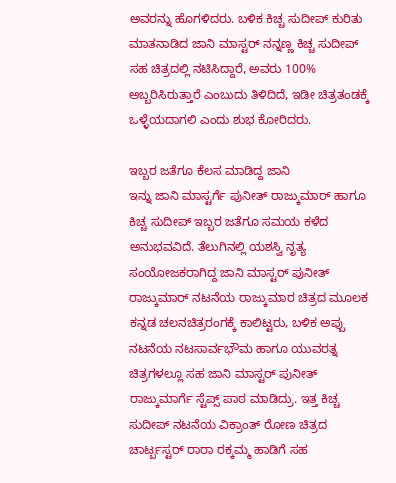ಅವರನ್ನು ಹೊಗಳಿದರು. ಬಳಿಕ ಕಿಚ್ಚ ಸುದೀಪ್ ಕುರಿತು ಮಾತನಾಡಿದ ಜಾನಿ ಮಾಸ್ಟರ್ ನನ್ನಣ್ಣ ಕಿಚ್ಚ ಸುದೀಪ್ ಸಹ ಚಿತ್ರದಲ್ಲಿ ನಟಿಸಿದ್ದಾರೆ, ಅವರು 100% ಅಬ್ಬರಿಸಿರುತ್ತಾರೆ ಎಂಬುದು ತಿಳಿದಿದೆ, ಇಡೀ ಚಿತ್ರತಂಡಕ್ಕೆ ಒಳ್ಳೆಯದಾಗಲಿ ಎಂದು ಶುಭ ಕೋರಿದರು.

ಇಬ್ಬರ ಜತೆಗೂ ಕೆಲಸ ಮಾಡಿದ್ದ ಜಾನಿ
ಇನ್ನು ಜಾನಿ ಮಾಸ್ಟರ್ಗೆ ಪುನೀತ್ ರಾಜ್ಕುಮಾರ್ ಹಾಗೂ ಕಿಚ್ಚ ಸುದೀಪ್ ಇಬ್ಬರ ಜತೆಗೂ ಸಮಯ ಕಳೆದ ಅನುಭವವಿದೆ. ತೆಲುಗಿನಲ್ಲಿ ಯಶಸ್ವಿ ನೃತ್ಯ ಸಂಯೋಜಕರಾಗಿದ್ದ ಜಾನಿ ಮಾಸ್ಟರ್ ಪುನೀತ್ ರಾಜ್ಕುಮಾರ್ ನಟನೆಯ ರಾಜ್ಕುಮಾರ ಚಿತ್ರದ ಮೂಲಕ ಕನ್ನಡ ಚಲನಚಿತ್ರರಂಗಕ್ಕೆ ಕಾಲಿಟ್ಟರು, ಬಳಿಕ ಅಪ್ಪು ನಟನೆಯ ನಟಸಾರ್ವಭೌಮ ಹಾಗೂ ಯುವರತ್ನ ಚಿತ್ರಗಳಲ್ಲೂ ಸಹ ಜಾನಿ ಮಾಸ್ಟರ್ ಪುನೀತ್ ರಾಜ್ಕುಮಾರ್ಗೆ ಸ್ಟೆಪ್ಸ್ ಪಾಠ ಮಾಡಿದ್ರು. ಇತ್ತ ಕಿಚ್ಚ ಸುದೀಪ್ ನಟನೆಯ ವಿಕ್ರಾಂತ್ ರೋಣ ಚಿತ್ರದ ಚಾರ್ಟ್ಬಸ್ಟರ್ ರಾರಾ ರಕ್ಕಮ್ಮ ಹಾಡಿಗೆ ಸಹ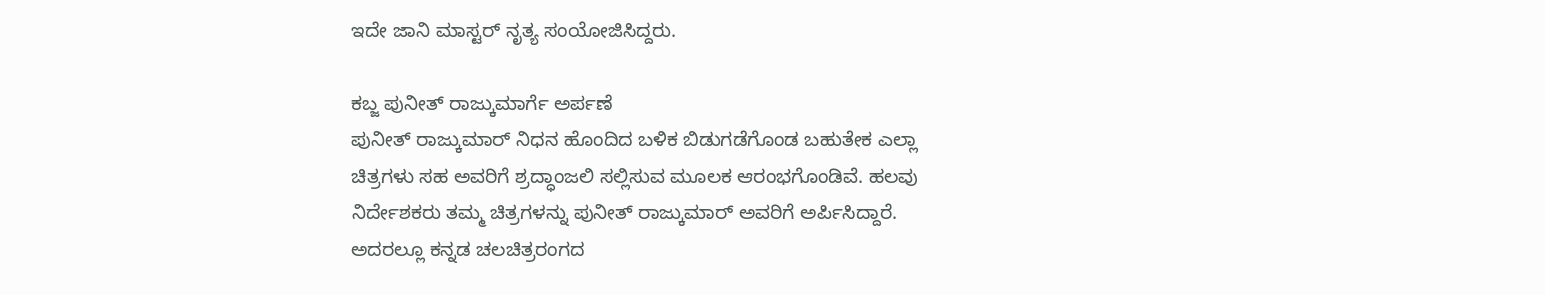ಇದೇ ಜಾನಿ ಮಾಸ್ಟರ್ ನೃತ್ಯ ಸಂಯೋಜಿಸಿದ್ದರು.

ಕಬ್ಜ ಪುನೀತ್ ರಾಜ್ಕುಮಾರ್ಗೆ ಅರ್ಪಣೆ
ಪುನೀತ್ ರಾಜ್ಕುಮಾರ್ ನಿಧನ ಹೊಂದಿದ ಬಳಿಕ ಬಿಡುಗಡೆಗೊಂಡ ಬಹುತೇಕ ಎಲ್ಲಾ ಚಿತ್ರಗಳು ಸಹ ಅವರಿಗೆ ಶ್ರದ್ಧಾಂಜಲಿ ಸಲ್ಲಿಸುವ ಮೂಲಕ ಆರಂಭಗೊಂಡಿವೆ. ಹಲವು ನಿರ್ದೇಶಕರು ತಮ್ಮ ಚಿತ್ರಗಳನ್ನು ಪುನೀತ್ ರಾಜ್ಕುಮಾರ್ ಅವರಿಗೆ ಅರ್ಪಿಸಿದ್ದಾರೆ. ಅದರಲ್ಲೂ ಕನ್ನಡ ಚಲಚಿತ್ರರಂಗದ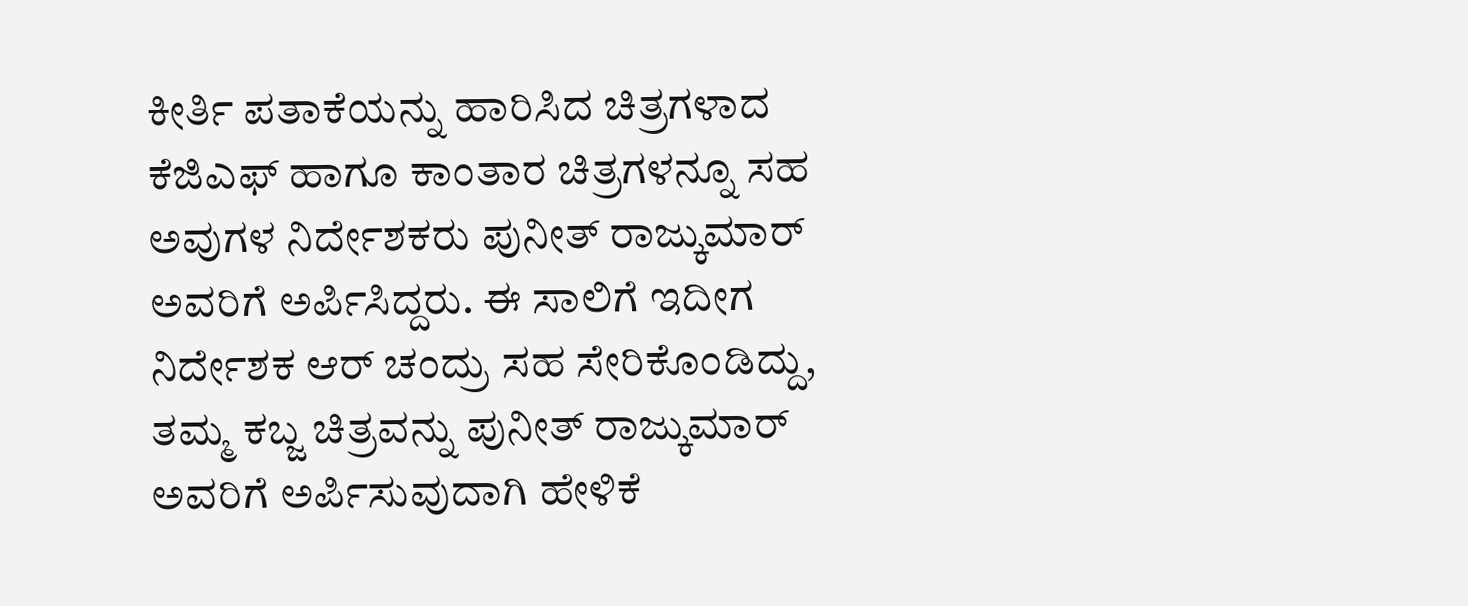ಕೀರ್ತಿ ಪತಾಕೆಯನ್ನು ಹಾರಿಸಿದ ಚಿತ್ರಗಳಾದ ಕೆಜಿಎಫ್ ಹಾಗೂ ಕಾಂತಾರ ಚಿತ್ರಗಳನ್ನೂ ಸಹ ಅವುಗಳ ನಿರ್ದೇಶಕರು ಪುನೀತ್ ರಾಜ್ಕುಮಾರ್ ಅವರಿಗೆ ಅರ್ಪಿಸಿದ್ದರು. ಈ ಸಾಲಿಗೆ ಇದೀಗ ನಿರ್ದೇಶಕ ಆರ್ ಚಂದ್ರು ಸಹ ಸೇರಿಕೊಂಡಿದ್ದು, ತಮ್ಮ ಕಬ್ಜ ಚಿತ್ರವನ್ನು ಪುನೀತ್ ರಾಜ್ಕುಮಾರ್ ಅವರಿಗೆ ಅರ್ಪಿಸುವುದಾಗಿ ಹೇಳಿಕೆ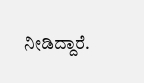ನೀಡಿದ್ದಾರೆ.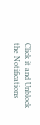Click it and Unblock the Notifications